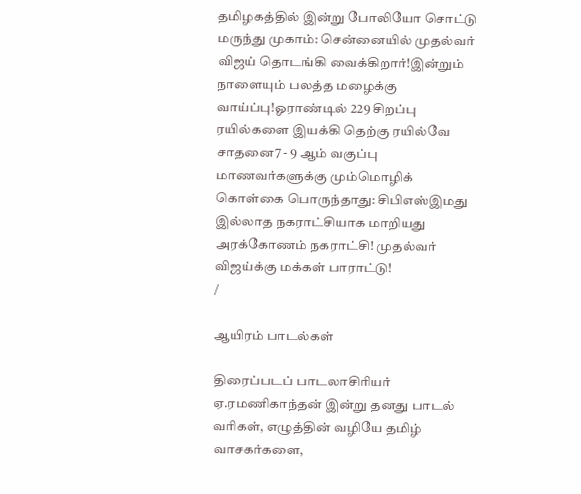தமிழகத்தில் இன்று போலியோ சொட்டு மருந்து முகாம்: சென்னையில் முதல்வர் விஜய் தொடங்கி வைக்கிறார்!இன்றும் நாளையும் பலத்த மழைக்கு வாய்ப்பு!ஓராண்டில் 229 சிறப்பு ரயில்களை இயக்கி தெற்கு ரயில்வே சாதனை7 - 9 ஆம் வகுப்பு மாணவர்களுக்கு மும்மொழிக் கொள்கை பொருந்தாது: சிபிஎஸ்இமது இல்லாத நகராட்சியாக மாறியது அரக்கோணம் நகராட்சி! முதல்வர் விஜய்க்கு மக்கள் பாராட்டு!
/

ஆயிரம் பாடல்கள்

திரைப்படப் பாடலாசிரியர் ஏ.ரமணிகாந்தன் இன்று தனது பாடல் வரிகள், எழுத்தின் வழியே தமிழ் வாசகர்களை,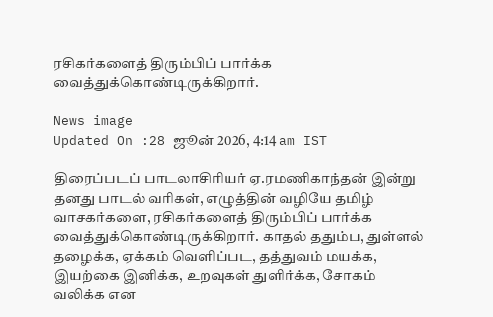ரசிகர்களைத் திரும்பிப் பார்க்க வைத்துக்கொண்டிருக்கிறார்.

News image
Updated On :28 ஜூன் 2026, 4:14 am IST

திரைப்படப் பாடலாசிரியர் ஏ.ரமணிகாந்தன் இன்று தனது பாடல் வரிகள், எழுத்தின் வழியே தமிழ் வாசகர்களை, ரசிகர்களைத் திரும்பிப் பார்க்க வைத்துக்கொண்டிருக்கிறார். காதல் ததும்ப, துள்ளல் தழைக்க, ஏக்கம் வெளிப்பட, தத்துவம் மயக்க, இயற்கை இனிக்க, உறவுகள் துளிர்க்க, சோகம் வலிக்க என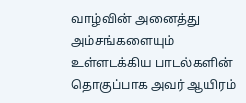வாழ்வின் அனைத்து அம்சங்களையும் உள்ளடக்கிய பாடல்களின் தொகுப்பாக அவர் ஆயிரம்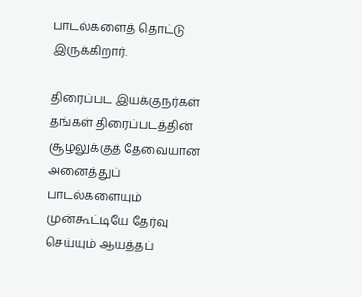பாடல்களைத் தொட்டு இருக்கிறார்.

திரைப்பட இயக்குநர்கள் தங்கள் திரைப்படத்தின் சூழலுக்குத் தேவையான அனைத்துப் பாடல்களையும் முன்கூட்டியே தேர்வு செய்யும் ஆயத்தப்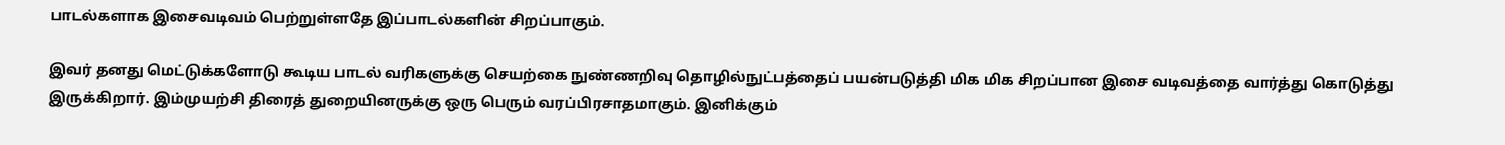பாடல்களாக இசைவடிவம் பெற்றுள்ளதே இப்பாடல்களின் சிறப்பாகும்.

இவர் தனது மெட்டுக்களோடு கூடிய பாடல் வரிகளுக்கு செயற்கை நுண்ணறிவு தொழில்நுட்பத்தைப் பயன்படுத்தி மிக மிக சிறப்பான இசை வடிவத்தை வார்த்து கொடுத்து இருக்கிறார். இம்முயற்சி திரைத் துறையினருக்கு ஒரு பெரும் வரப்பிரசாதமாகும். இனிக்கும்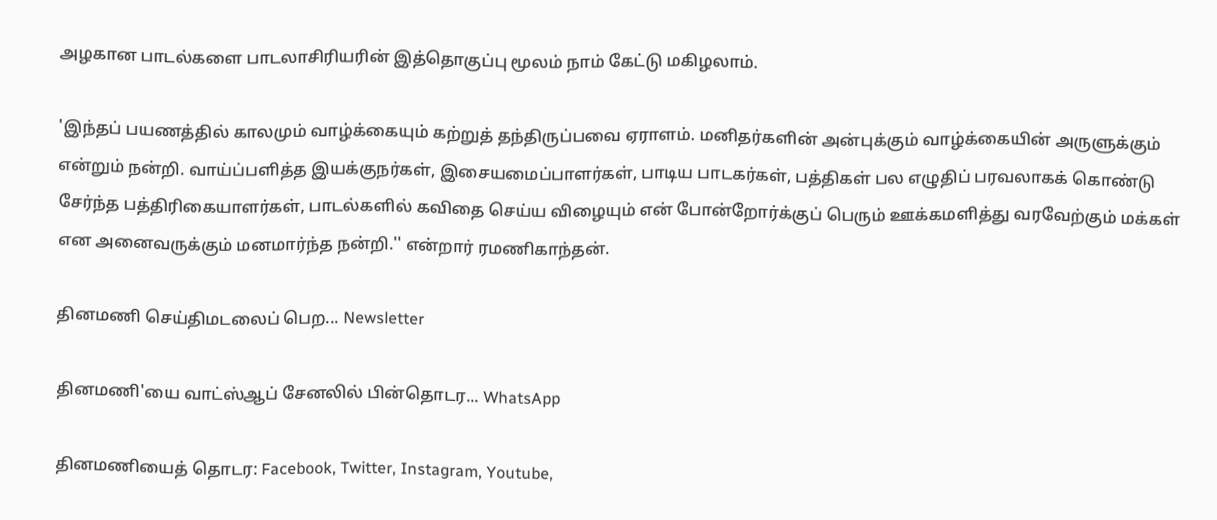அழகான பாடல்களை பாடலாசிரியரின் இத்தொகுப்பு மூலம் நாம் கேட்டு மகிழலாம்.

'இந்தப் பயணத்தில் காலமும் வாழ்க்கையும் கற்றுத் தந்திருப்பவை ஏராளம். மனிதர்களின் அன்புக்கும் வாழ்க்கையின் அருளுக்கும் என்றும் நன்றி. வாய்ப்பளித்த இயக்குநர்கள், இசையமைப்பாளர்கள், பாடிய பாடகர்கள், பத்திகள் பல எழுதிப் பரவலாகக் கொண்டு சேர்ந்த பத்திரிகையாளர்கள், பாடல்களில் கவிதை செய்ய விழையும் என் போன்றோர்க்குப் பெரும் ஊக்கமளித்து வரவேற்கும் மக்கள் என அனைவருக்கும் மனமார்ந்த நன்றி.'' என்றார் ரமணிகாந்தன்.

தினமணி செய்திமடலைப் பெற... Newsletter

தினமணி'யை வாட்ஸ்ஆப் சேனலில் பின்தொடர... WhatsApp

தினமணியைத் தொடர: Facebook, Twitter, Instagram, Youtube,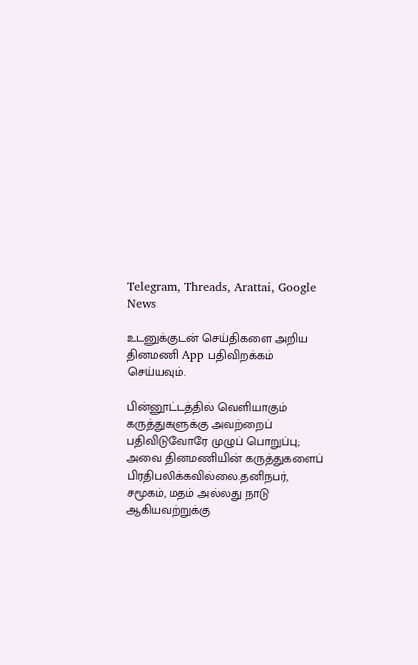Telegram, Threads, Arattai, Google News

உடனுக்குடன் செய்திகளை அறிய தினமணி App பதிவிறக்கம் செய்யவும்.

பின்னூட்டத்தில் வெளியாகும் கருத்துகளுக்கு அவற்றைப் பதிவிடுவோரே முழுப் பொறுப்பு; அவை தினமணியின் கருத்துகளைப் பிரதிபலிக்கவில்லை.தனிநபர், சமூகம், மதம் அல்லது நாடு ஆகியவற்றுக்கு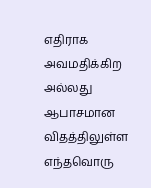எதிராக அவமதிக்கிற அல்லது ஆபாசமான விதத்திலுள்ள எந்தவொரு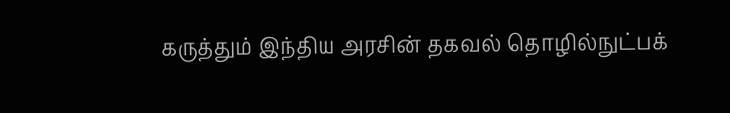கருத்தும் இந்திய அரசின் தகவல் தொழில்நுட்பக்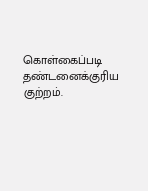கொள்கைப்படி தண்டனைக்குரிய குற்றம்.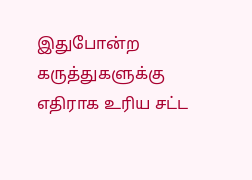இதுபோன்ற கருத்துகளுக்கு எதிராக உரிய சட்ட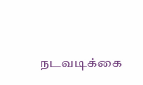நடவடிக்கை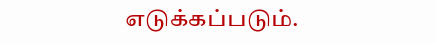எடுக்கப்படும்.